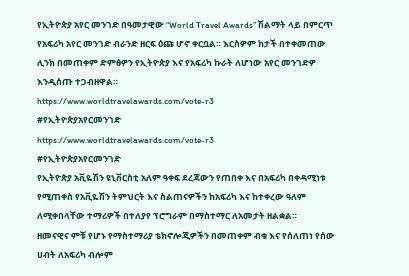የኢትዮጵያ አየር መንገድ በዓመታዊው “World Travel Awards” ሽልማት ላይ በምርጥ የአፍሪካ አየር መንገድ ብራንድ ዘርፍ ዕጩ ሆኖ ቀርቧል። እርስዎም ከታች በተቀመጠው ሊንክ በመጠቀም ድምፅዎን የኢትዮጵያ እና የአፍሪካ ኩራት ለሆነው አየር መንገድዎ እንዲሰጡ ተጋብዘዋል።
https://www.worldtravelawards.com/vote-r3
#የኢትዮጵያአየርመንገድ
https://www.worldtravelawards.com/vote-r3
#የኢትዮጵያአየርመንገድ
የኢትዮጵያ አቪዬሽን ዩኒቨርስቲ አለም ዓቀፍ ደረጃውን የጠበቀ እና በአፍሪካ በቀዳሚነቱ የሚጠቀስ የአቪዬሽን ትምህርት እና ስልጠናዎችን ከአፍሪካ እና ከተቀረው ዓለም ለሚቀበላቸው ተማሪዎች በተለያየ ፕሮግራም በማስተማር ለአመታት ዘልቋል።
ዘመናዊና ምቹ የሆኑ የማስተማሪያ ቴክኖሎጂዎችን በመጠቀም ብቁ እና የሰለጠነ የሰው ሀብት ለአፍሪካ ብሎም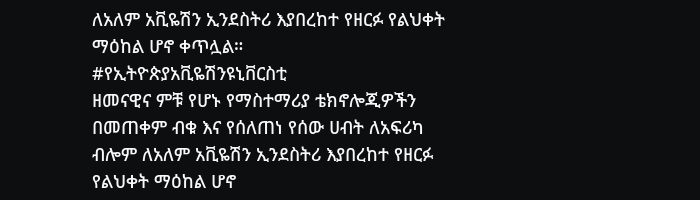ለአለም አቪዬሽን ኢንደስትሪ እያበረከተ የዘርፉ የልህቀት ማዕከል ሆኖ ቀጥሏል።
#የኢትዮጵያአቪዬሽንዩኒቨርስቲ
ዘመናዊና ምቹ የሆኑ የማስተማሪያ ቴክኖሎጂዎችን በመጠቀም ብቁ እና የሰለጠነ የሰው ሀብት ለአፍሪካ ብሎም ለአለም አቪዬሽን ኢንደስትሪ እያበረከተ የዘርፉ የልህቀት ማዕከል ሆኖ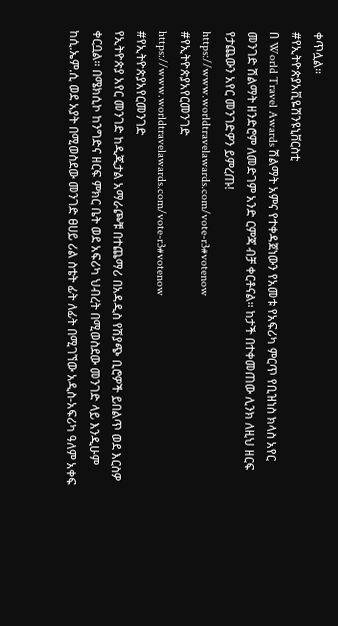ቀጥሏል።
#የኢትዮጵያአቪዬሽንዩኒቨርስቲ
በ World Travel Awards ሽልማት አምና የተቀዳጀነውን የአመቱ የአፍሪካ ምርጥ የቢዝነስ ክላስ አየር መንገድ ሽልማት ዘንድሮም ለመድገም አንድ ርምጃ ብቻ ቀርቶናል። ከታች በተቀመጠው ሊንክ ለዚህ ዘርፍ የታጨውን አየር መንገድዎን ይምረጡ!
https://www.worldtravelawards.com/vote-r3#votenow
#የኢትዮጵያአየርመንገድ
https://www.worldtravelawards.com/vote-r3#votenow
#የኢትዮጵያአየርመንገድ
የኢትዮጵያ አየር መንገድ ከዲጂታል አማራጮቹ በተጨማሪ በአዳዲስ የሽያጭ ቢሮዎች ይበልጥ ወደ እርስዎ ቀርቧል። በሜክሲኮ ከንግድና ዘርፍ ምክር ቤት ወደ አፍሪካ ህብረት በሚወስደው መንገድ ላይ እንዲሁም ከሲ.ኤም.ሲ ወደ አያት በሚወስደው መንገድ ፀሀይ ሪል ስቴት ፊት ለፊት በሚገኘው አዲስ-አፍሪካ ዓለም አቀፍ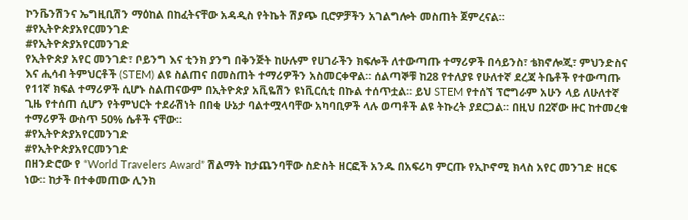ኮንቬንሽንና ኤግዚቢሽን ማዕከል በከፈትናቸው አዳዲስ የትኬት ሽያጭ ቢሮዎቻችን አገልግሎት መስጠት ጀምረናል።
#የኢትዮጵያአየርመንገድ
#የኢትዮጵያአየርመንገድ
የኢትዮጵያ አየር መንገድ፣ ቦይንግ እና ቲንክ ያንግ በቅንጅት ከሁሉም የሀገራችን ክፍሎች ለተውጣጡ ተማሪዎች በሳይንስ፣ ቴክኖሎጂ፣ ምህንድስና እና ሒሳብ ትምህርቶች (STEM) ልዩ ስልጠና በመስጠት ተማሪዎችን አስመርቀዋል። ሰልጣኞቹ ከ28 የተለያዩ የሁለተኛ ደረጃ ትቤቶች የተውጣጡ የ11ኛ ክፍል ተማሪዎች ሲሆኑ ስልጠናውም በኢትዮጵያ አቪዬሽን ዩነቪርሲቲ በኩል ተሰጥቷል። ይህ STEM የተሰኘ ፕሮግራም አሁን ላይ ለሁለተኛ ጊዜ የተሰጠ ሲሆን የትምህርት ተደራሽነት በበቂ ሁኔታ ባልተሟላባቸው አካባቢዎች ላሉ ወጣቶች ልዩ ትኩረት ያደርጋል። በዚህ በ2ኛው ዙር ከተመረቁ ተማሪዎች ውስጥ 50% ሴቶች ናቸው።
#የኢትዮጵያአየርመንገድ
#የኢትዮጵያአየርመንገድ
በዘንድሮው የ “World Travelers Award” ሽልማት ከታጨንባቸው ስድስት ዘርፎች አንዱ በአፍሪካ ምርጡ የኢኮኖሚ ክላስ አየር መንገድ ዘርፍ ነው። ከታች በተቀመጠው ሊንክ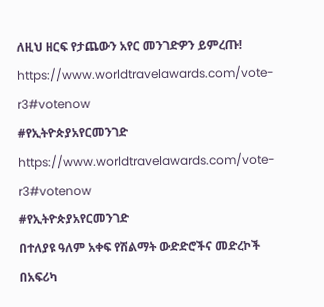ለዚህ ዘርፍ የታጨውን አየር መንገድዎን ይምረጡ!
https://www.worldtravelawards.com/vote-r3#votenow
#የኢትዮጵያአየርመንገድ
https://www.worldtravelawards.com/vote-r3#votenow
#የኢትዮጵያአየርመንገድ
በተለያዩ ዓለም አቀፍ የሽልማት ውድድሮችና መድረኮች በአፍሪካ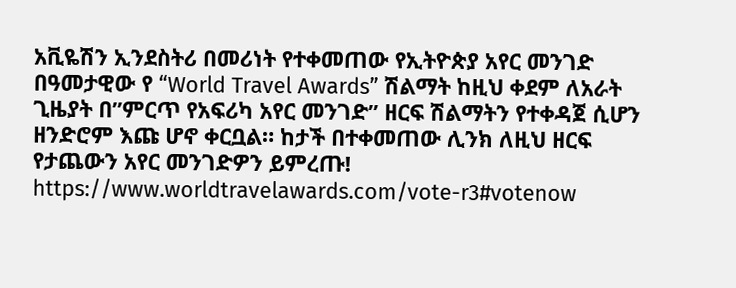አቪዬሽን ኢንደስትሪ በመሪነት የተቀመጠው የኢትዮጵያ አየር መንገድ በዓመታዊው የ “World Travel Awards” ሽልማት ከዚህ ቀደም ለአራት ጊዜያት በ”ምርጥ የአፍሪካ አየር መንገድ” ዘርፍ ሽልማትን የተቀዳጀ ሲሆን ዘንድሮም እጩ ሆኖ ቀርቧል። ከታች በተቀመጠው ሊንክ ለዚህ ዘርፍ የታጨውን አየር መንገድዎን ይምረጡ!
https://www.worldtravelawards.com/vote-r3#votenow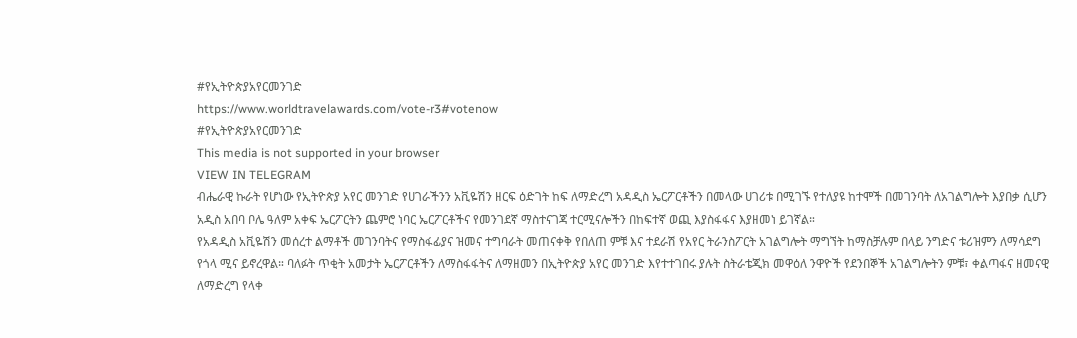#የኢትዮጵያአየርመንገድ
https://www.worldtravelawards.com/vote-r3#votenow
#የኢትዮጵያአየርመንገድ
This media is not supported in your browser
VIEW IN TELEGRAM
ብሔራዊ ኩራት የሆነው የኢትዮጵያ አየር መንገድ የሀገራችንን አቪዬሽን ዘርፍ ዕድገት ከፍ ለማድረግ አዳዲስ ኤርፖርቶችን በመላው ሀገሪቱ በሚገኙ የተለያዩ ከተሞች በመገንባት ለአገልግሎት እያበቃ ሲሆን አዲስ አበባ ቦሌ ዓለም አቀፍ ኤርፖርትን ጨምሮ ነባር ኤርፖርቶችና የመንገደኛ ማስተናገጃ ተርሚናሎችን በከፍተኛ ወጪ እያስፋፋና እያዘመነ ይገኛል።
የአዳዲስ አቪዬሽን መሰረተ ልማቶች መገንባትና የማስፋፊያና ዝመና ተግባራት መጠናቀቅ የበለጠ ምቹ እና ተደራሽ የአየር ትራንስፖርት አገልግሎት ማግኘት ከማስቻሉም በላይ ንግድና ቱሪዝምን ለማሳደግ የጎላ ሚና ይኖረዋል። ባለፉት ጥቂት አመታት ኤርፖርቶችን ለማስፋፋትና ለማዘመን በኢትዮጵያ አየር መንገድ እየተተገበሩ ያሉት ስትራቴጂክ መዋዕለ ንዋዮች የደንበኞች አገልግሎትን ምቹ፣ ቀልጣፋና ዘመናዊ ለማድረግ የላቀ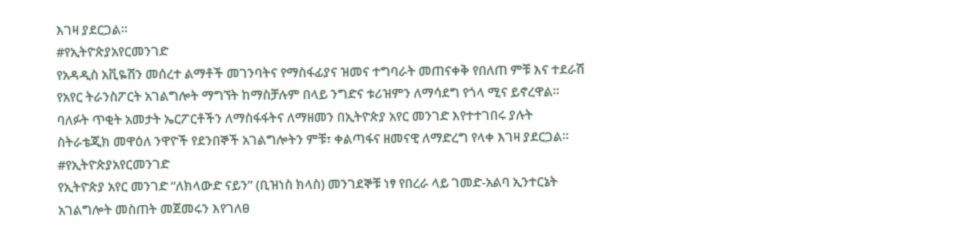እገዛ ያደርጋል።
#የኢትዮጵያአየርመንገድ
የአዳዲስ አቪዬሽን መሰረተ ልማቶች መገንባትና የማስፋፊያና ዝመና ተግባራት መጠናቀቅ የበለጠ ምቹ እና ተደራሽ የአየር ትራንስፖርት አገልግሎት ማግኘት ከማስቻሉም በላይ ንግድና ቱሪዝምን ለማሳደግ የጎላ ሚና ይኖረዋል። ባለፉት ጥቂት አመታት ኤርፖርቶችን ለማስፋፋትና ለማዘመን በኢትዮጵያ አየር መንገድ እየተተገበሩ ያሉት ስትራቴጂክ መዋዕለ ንዋዮች የደንበኞች አገልግሎትን ምቹ፣ ቀልጣፋና ዘመናዊ ለማድረግ የላቀ እገዛ ያደርጋል።
#የኢትዮጵያአየርመንገድ
የኢትዮጵያ አየር መንገድ “ለክላውድ ናይን” (ቢዝነስ ክላስ) መንገደኞቹ ነፃ የበረራ ላይ ገመድ-አልባ ኢንተርኔት አገልግሎት መስጠት መጀመሩን እየገለፀ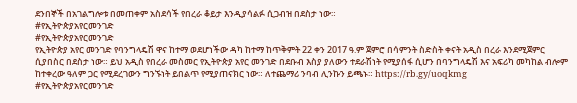ደንበኞች በአገልግሎቱ በመጠቀም አስደሳች የበረራ ቆይታ እንዲያሳልፉ ሲጋብዝ በደስታ ነው።
#የኢትዮጵያአየርመንገድ
#የኢትዮጵያአየርመንገድ
የኢትዮጵያ አየር መንገድ የባንግላዴሽ ዋና ከተማ ወደሆነችው ዳካ ከተማ ከጥቅምት 22 ቀን 2017 ዓ.ም ጀምሮ በሳምንት ስድስት ቀናት አዲስ በረራ እንደሚጀምር ሲያበስር በደስታ ነው። ይህ አዲስ የበረራ መስመር የኢትዮጵያ አየር መንገድ በደቡብ እስያ ያለውን ተደራሽነት የሚያሰፋ ሲሆን በባንግላዴሽ እና አፍሪካ መካከል ብሎም ከተቀረው ዓለም ጋር የሚደረገውን ግንኙነት ይበልጥ የሚያጠናክር ነው። ለተጨማሪ ንባብ ሊንኩን ይጫኑ። https://rb.gy/uoqkmg
#የኢትዮጵያአየርመንገድ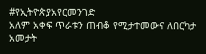#የኢትዮጵያአየርመንገድ
አለም አቀፍ ጥራቱን ጠብቆ የሚታተመውና ለበርካታ አመታት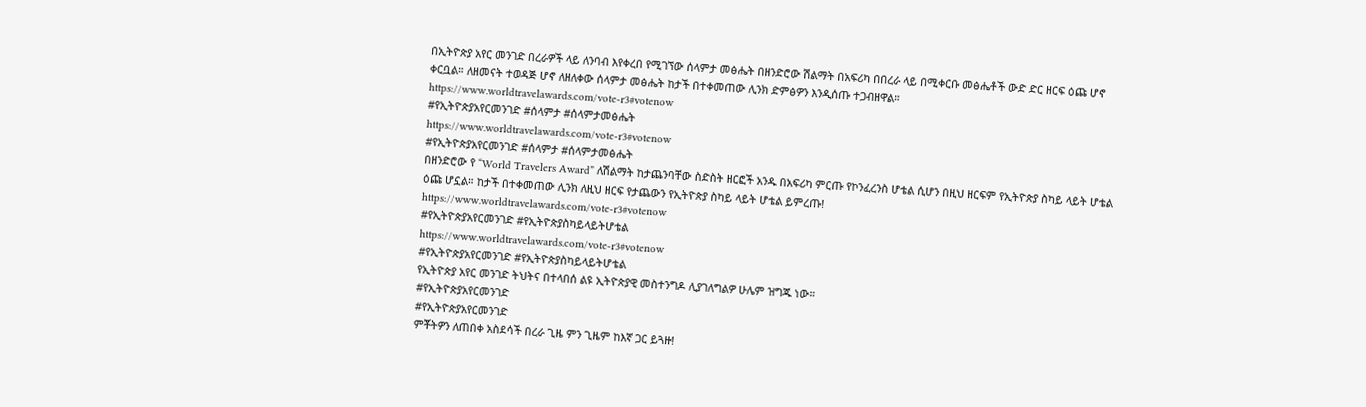በኢትዮጵያ አየር መንገድ በረራዎች ላይ ለንባብ እየቀረበ የሚገኘው ሰላምታ መፅሔት በዘንድሮው ሽልማት በአፍሪካ በበረራ ላይ በሚቀርቡ መፅሔቶች ውድ ድር ዘርፍ ዕጩ ሆኖ ቀርቧል። ለዘመናት ተወዳጅ ሆኖ ለዘለቀው ሰላምታ መፅሔት ከታች በተቀመጠው ሊንክ ድምፅዎን እንዲሰጡ ተጋብዘዋል።
https://www.worldtravelawards.com/vote-r3#votenow
#የኢትዮጵያአየርመንገድ #ሰላምታ #ሰላምታመፅሔት
https://www.worldtravelawards.com/vote-r3#votenow
#የኢትዮጵያአየርመንገድ #ሰላምታ #ሰላምታመፅሔት
በዘንድሮው የ “World Travelers Award” ለሽልማት ከታጨንባቸው ስድስት ዘርፎች አንዱ በአፍሪካ ምርጡ የኮንፈረንስ ሆቴል ሲሆን በዚህ ዘርፍም የኢትዮጵያ ስካይ ላይት ሆቴል ዕጩ ሆኗል። ከታች በተቀመጠው ሊንክ ለዚህ ዘርፍ የታጨውን የኢትዮጵያ ስካይ ላይት ሆቴል ይምረጡ!
https://www.worldtravelawards.com/vote-r3#votenow
#የኢትዮጵያአየርመንገድ #የኢትዮጵያስካይላይትሆቴል
https://www.worldtravelawards.com/vote-r3#votenow
#የኢትዮጵያአየርመንገድ #የኢትዮጵያስካይላይትሆቴል
የኢትዮጵያ አየር መንገድ ትህትና በተላበሰ ልዩ ኢትዮጵያዊ መስተንግዶ ሊያገለግልዎ ሁሌም ዝግጁ ነው።
#የኢትዮጵያአየርመንገድ
#የኢትዮጵያአየርመንገድ
ምቾትዎን ለጠበቀ አስደሳች በረራ ጊዜ ምን ጊዜም ከእኛ ጋር ይጓዙ!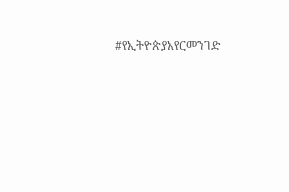#የኢትዮጵያአየርመንገድ